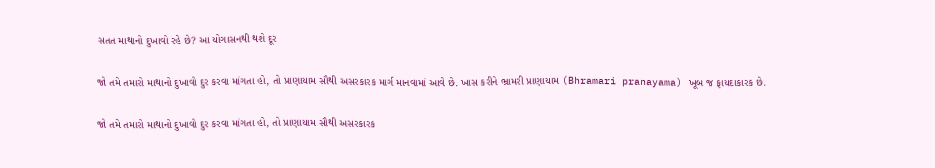સતત માથાનો દુખાવો રહે છે? આ યોગાસનથી થશે દૂર

જો તમે તમારો માથાનો દુખાવો દુર કરવા માંગતા હો, તો પ્રાણાયામ સૌથી અસરકારક માર્ગ માનવામાં આવે છે. ખાસ કરીને ભ્રામરી પ્રાણાયામ (Bhramari pranayama) ખૂબ જ ફાયદાકારક છે.

જો તમે તમારો માથાનો દુખાવો દુર કરવા માંગતા હો, તો પ્રાણાયામ સૌથી અસરકારક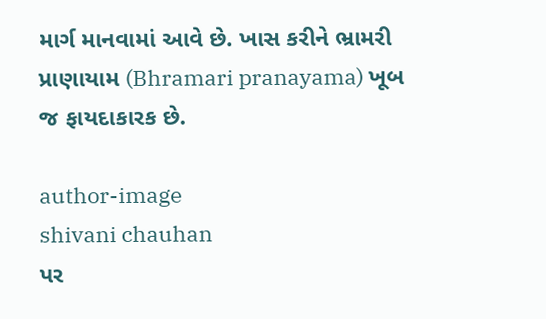માર્ગ માનવામાં આવે છે. ખાસ કરીને ભ્રામરી પ્રાણાયામ (Bhramari pranayama) ખૂબ જ ફાયદાકારક છે.

author-image
shivani chauhan
પર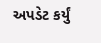અપડેટ કર્યું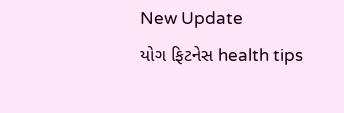New Update
યોગ ફિટનેસ health tips